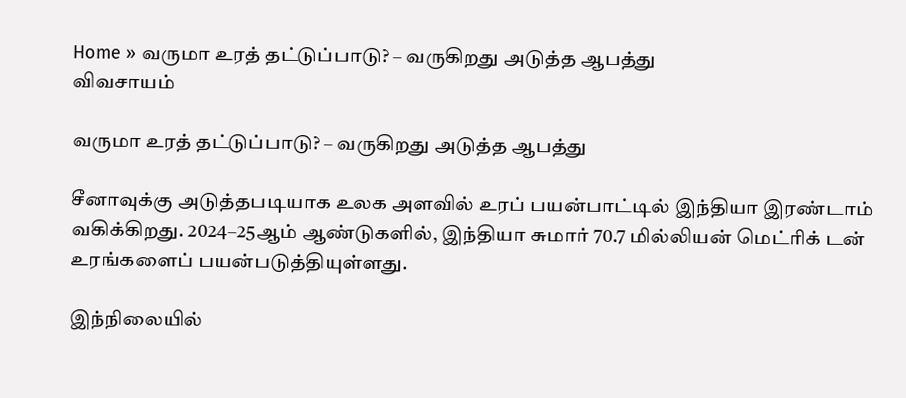Home » வருமா உரத் தட்டுப்பாடு? – வருகிறது அடுத்த ஆபத்து
விவசாயம்

வருமா உரத் தட்டுப்பாடு? – வருகிறது அடுத்த ஆபத்து

சீனாவுக்கு அடுத்தபடியாக உலக அளவில் உரப் பயன்பாட்டில் இந்தியா இரண்டாம் வகிக்கிறது. 2024–25ஆம் ஆண்டுகளில், இந்தியா சுமார் 70.7 மில்லியன் மெட்ரிக் டன் உரங்களைப் பயன்படுத்தியுள்ளது.

இந்நிலையில்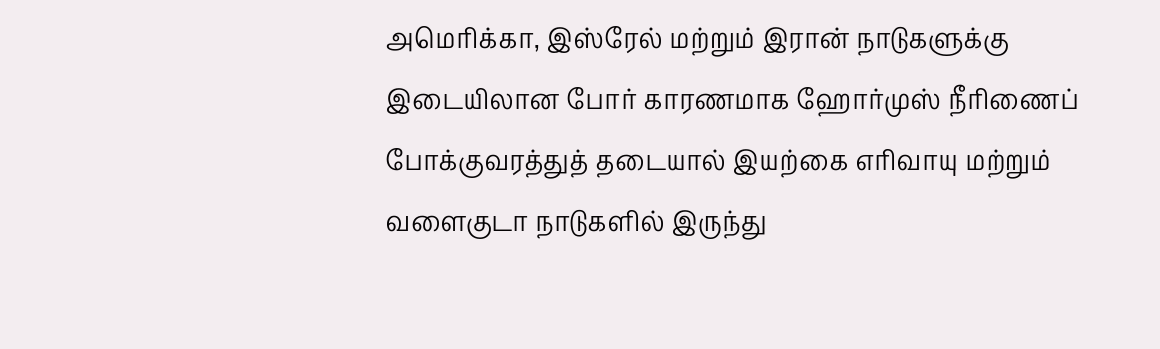அமெரிக்கா, இஸ்ரேல் மற்றும் இரான் நாடுகளுக்கு இடையிலான போர் காரணமாக ஹோர்முஸ் நீரிணைப் போக்குவரத்துத் தடையால் இயற்கை எரிவாயு மற்றும் வளைகுடா நாடுகளில் இருந்து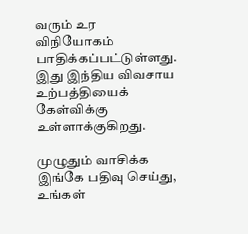வரும் உர விநியோகம் பாதிக்கப்பட்டுள்ளது. இது இந்திய விவசாய உற்பத்தியைக் கேள்விக்கு உள்ளாக்குகிறது.

முழுதும் வாசிக்க இங்கே பதிவு செய்து, உங்கள்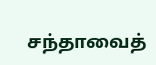சந்தாவைத்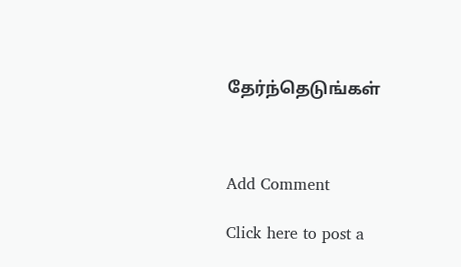தேர்ந்தெடுங்கள்



Add Comment

Click here to post a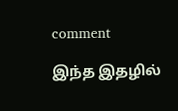comment

இந்த இதழில்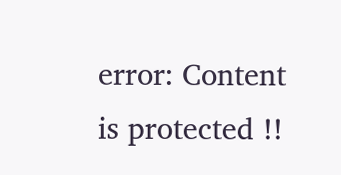error: Content is protected !!